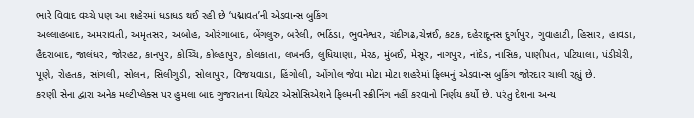ભારે વિવાદ વચ્ચે પણ આ શહેરમાં ધડાધડ થઈ રહી છે ‘પદ્માવત’ની એડવાન્સ બુકિંગ
અલ્લાહબાદ, અમરાવતી, અમૃતસર, અબોહ, ઓરંગાબાદ, બેંગલુરુ, બરેલી, ભઠિંડા, ભુવનેશ્વર, ચંદીગઢ,ચેન્નઈ, કટક, દહેરાદૂનસ દુર્ગાપુર, ગુવાહાટી, હિસાર, હાવડા, હૈદરાબાદ, જાલંધર, જોરહટ, કાનપુર, કોચ્ચિ, કોલ્હાપુર, કોલકાતા, લખનઉ, લુધિયાણા, મેરઠ, મુંબઈ, મેસૂર, નાગપુર, નાંદેડ, નાસિક, પાણીપત, પટિયાલા, પંડીચેરી, પૂણે, રોહતક, સાંગલી, સોલન, સિલીગુડી, સોલાપુર, વિજયવાડા, હિંગોલી, ઓંગોલ જેવા મોટા મોટા શહરેમાં ફિલ્મનું એડવાન્સ બુકિંગ જોરદાર ચાલી રહ્યું છે.
કરણી સેના દ્વારા અનેક મલ્ટીપ્લેક્સ પર હુમલા બાદ ગુજરાતના થિયેટર એસોસિએશને ફિલ્મની સ્ક્રીનિંગ નહીં કરવાનો નિર્ણય કર્યો છે. પરંતુ દેશના અન્ય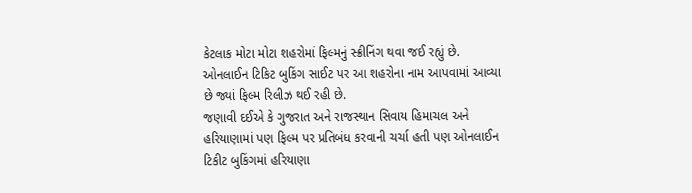કેટલાક મોટા મોટા શહરોમાં ફિલ્મનું સ્ક્રીનિંગ થવા જઈ રહ્યું છે. ઓનલાઈન ટિકિટ બુકિંગ સાઈટ પર આ શહરોના નામ આપવામાં આવ્યા છે જ્યાં ફિલ્મ રિલીઝ થઈ રહી છે.
જણાવી દઈએ કે ગુજરાત અને રાજસ્થાન સિવાય હિમાચલ અને હરિયાણામાં પણ ફિલ્મ પર પ્રતિબંધ કરવાની ચર્ચા હતી પણ ઓનલાઈન ટિકીટ બુકિંગમાં હરિયાણા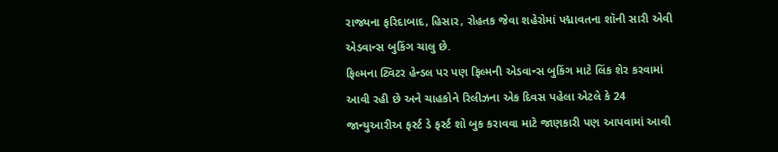રાજ્યના ફરિદાબાદ, હિસાર, રોહતક જેવા શહેરોમાં પદ્માવતના શૉની સારી એવી એડવાન્સ બુકિંગ ચાલુ છે.
ફિલ્મના ટ્વિટર હેન્ડલ પર પણ ફિલ્મની એડવાન્સ બુકિંગ માટે લિંક શેર કરવામાં આવી રહી છે અને ચાહકોને રિલીઝના એક દિવસ પહેલા એટલે કે 24 જાન્યુઆરીઅ ફર્સ્ટ ડે ફર્સ્ટ શો બુક કરાવવા માટે જાણકારી પણ આપવામાં આવી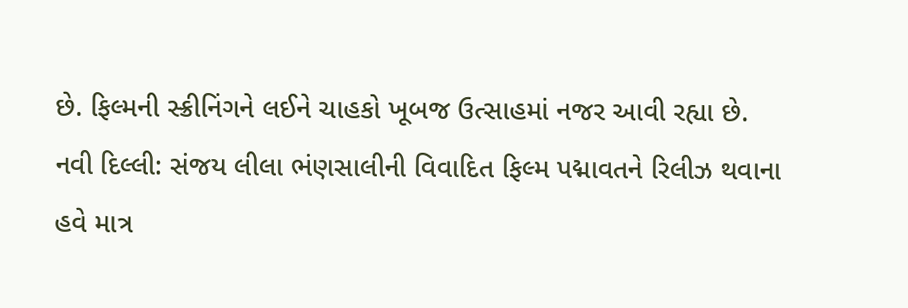છે. ફિલ્મની સ્ક્રીનિંગને લઈને ચાહકો ખૂબજ ઉત્સાહમાં નજર આવી રહ્યા છે.
નવી દિલ્લી: સંજય લીલા ભંણસાલીની વિવાદિત ફિલ્મ પદ્માવતને રિલીઝ થવાના હવે માત્ર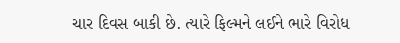ચાર દિવસ બાકી છે. ત્યારે ફિલ્મને લઈને ભારે વિરોધ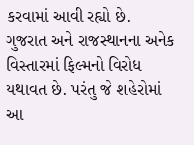કરવામાં આવી રહ્યો છે. ગુજરાત અને રાજસ્થાનના અનેક વિસ્તારમાં ફિલ્મનો વિરોધ યથાવત છે. પરંતુ જે શહેરોમાં આ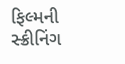ફિલ્મની સ્ક્રીનિંગ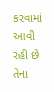કરવામાં આવી રહી છે તેના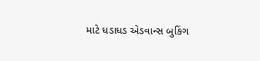માટે ધડાધડ એડવાન્સ બુકિંગ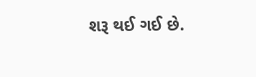શરૂ થઈ ગઈ છે.